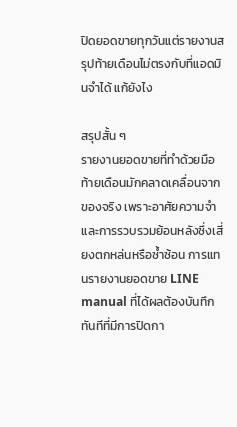ปิดยอดขายทุกวันแต่รายงานสรุปท้ายเดือนไม่ตรงกับที่แอดมินจำได้ แก้ยังไง

สรุปสั้น ๆ
รายงานยอดขายที่ทำด้วยมือท้ายเดือนมักคลาดเคลื่อนจากของจริง เพราะอาศัยความจำและการรวบรวมย้อนหลังซึ่งเสี่ยงตกหล่นหรือซ้ำซ้อน การแทนรายงานยอดขาย LINE manual ที่ได้ผลต้องบันทึกทันทีที่มีการปิดกา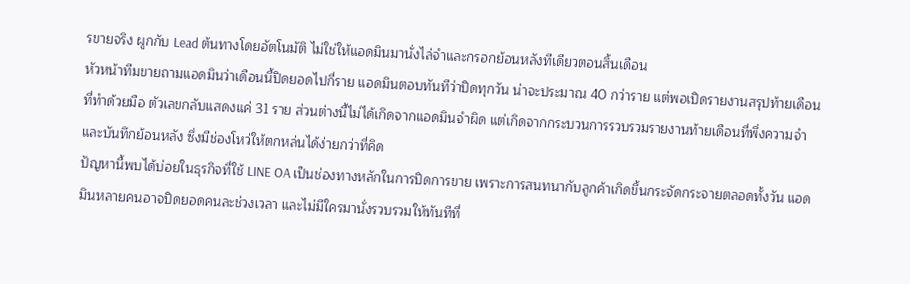รขายจริง ผูกกับ Lead ต้นทางโดยอัตโนมัติ ไม่ใช่ให้แอดมินมานั่งไล่จำและกรอกย้อนหลังทีเดียวตอนสิ้นเดือน
หัวหน้าทีมขายถามแอดมินว่าเดือนนี้ปิดยอดไปกี่ราย แอดมินตอบทันทีว่าปิดทุกวัน น่าจะประมาณ 40 กว่าราย แต่พอเปิดรายงานสรุปท้ายเดือนที่ทำด้วยมือ ตัวเลขกลับแสดงแค่ 31 ราย ส่วนต่างนี้ไม่ได้เกิดจากแอดมินจำผิด แต่เกิดจากกระบวนการรวบรวมรายงานท้ายเดือนที่พึ่งความจำและบันทึกย้อนหลัง ซึ่งมีช่องโหว่ให้ตกหล่นได้ง่ายกว่าที่คิด
ปัญหานี้พบได้บ่อยในธุรกิจที่ใช้ LINE OA เป็นช่องทางหลักในการปิดการขาย เพราะการสนทนากับลูกค้าเกิดขึ้นกระจัดกระจายตลอดทั้งวัน แอดมินหลายคนอาจปิดยอดคนละช่วงเวลา และไม่มีใครมานั่งรวบรวมให้ทันทีที่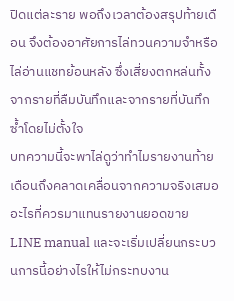ปิดแต่ละราย พอถึงเวลาต้องสรุปท้ายเดือน จึงต้องอาศัยการไล่ทวนความจำหรือไล่อ่านแชทย้อนหลัง ซึ่งเสี่ยงตกหล่นทั้งจากรายที่ลืมบันทึกและจากรายที่บันทึกซ้ำโดยไม่ตั้งใจ
บทความนี้จะพาไล่ดูว่าทำไมรายงานท้ายเดือนถึงคลาดเคลื่อนจากความจริงเสมอ อะไรที่ควรมาแทนรายงานยอดขาย LINE manual และจะเริ่มเปลี่ยนกระบวนการนี้อย่างไรให้ไม่กระทบงาน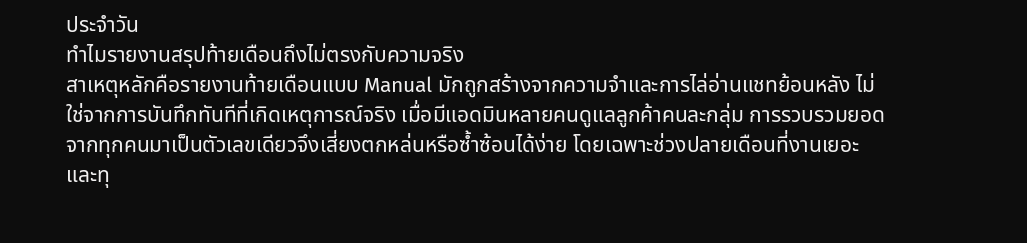ประจำวัน
ทำไมรายงานสรุปท้ายเดือนถึงไม่ตรงกับความจริง
สาเหตุหลักคือรายงานท้ายเดือนแบบ Manual มักถูกสร้างจากความจำและการไล่อ่านแชทย้อนหลัง ไม่ใช่จากการบันทึกทันทีที่เกิดเหตุการณ์จริง เมื่อมีแอดมินหลายคนดูแลลูกค้าคนละกลุ่ม การรวบรวมยอดจากทุกคนมาเป็นตัวเลขเดียวจึงเสี่ยงตกหล่นหรือซ้ำซ้อนได้ง่าย โดยเฉพาะช่วงปลายเดือนที่งานเยอะและทุ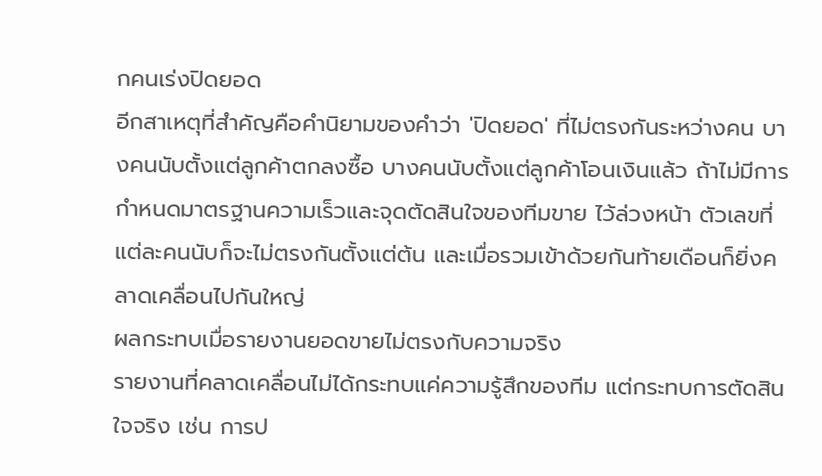กคนเร่งปิดยอด
อีกสาเหตุที่สำคัญคือคำนิยามของคำว่า 'ปิดยอด' ที่ไม่ตรงกันระหว่างคน บางคนนับตั้งแต่ลูกค้าตกลงซื้อ บางคนนับตั้งแต่ลูกค้าโอนเงินแล้ว ถ้าไม่มีการ กำหนดมาตรฐานความเร็วและจุดตัดสินใจของทีมขาย ไว้ล่วงหน้า ตัวเลขที่แต่ละคนนับก็จะไม่ตรงกันตั้งแต่ต้น และเมื่อรวมเข้าด้วยกันท้ายเดือนก็ยิ่งคลาดเคลื่อนไปกันใหญ่
ผลกระทบเมื่อรายงานยอดขายไม่ตรงกับความจริง
รายงานที่คลาดเคลื่อนไม่ได้กระทบแค่ความรู้สึกของทีม แต่กระทบการตัดสินใจจริง เช่น การป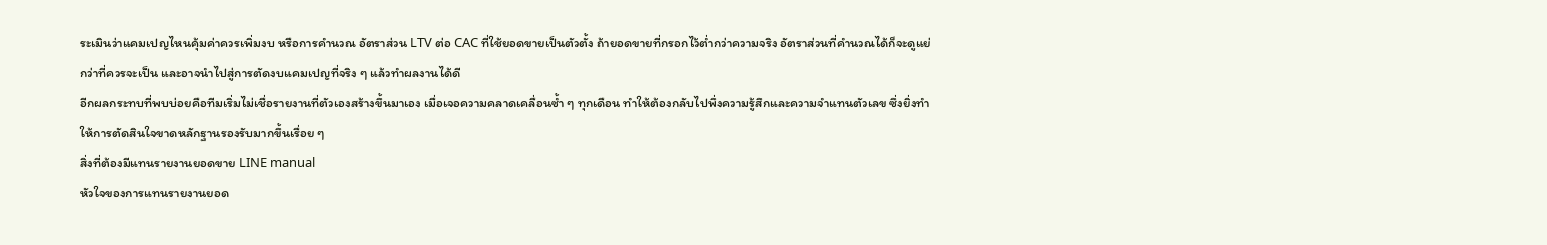ระเมินว่าแคมเปญไหนคุ้มค่าควรเพิ่มงบ หรือการคำนวณ อัตราส่วน LTV ต่อ CAC ที่ใช้ยอดขายเป็นตัวตั้ง ถ้ายอดขายที่กรอกไว้ต่ำกว่าความจริง อัตราส่วนที่คำนวณได้ก็จะดูแย่กว่าที่ควรจะเป็น และอาจนำไปสู่การตัดงบแคมเปญที่จริง ๆ แล้วทำผลงานได้ดี
อีกผลกระทบที่พบบ่อยคือทีมเริ่มไม่เชื่อรายงานที่ตัวเองสร้างขึ้นมาเอง เมื่อเจอความคลาดเคลื่อนซ้ำ ๆ ทุกเดือน ทำให้ต้องกลับไปพึ่งความรู้สึกและความจำแทนตัวเลข ซึ่งยิ่งทำให้การตัดสินใจขาดหลักฐานรองรับมากขึ้นเรื่อย ๆ
สิ่งที่ต้องมีแทนรายงานยอดขาย LINE manual
หัวใจของการแทนรายงานยอด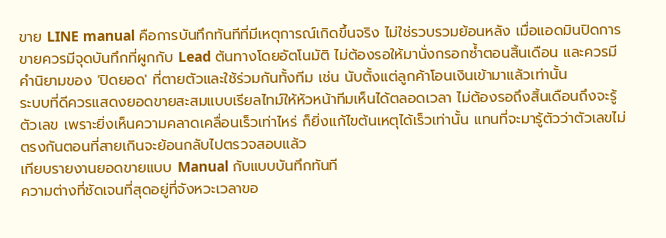ขาย LINE manual คือการบันทึกทันทีที่มีเหตุการณ์เกิดขึ้นจริง ไม่ใช่รวบรวมย้อนหลัง เมื่อแอดมินปิดการขายควรมีจุดบันทึกที่ผูกกับ Lead ต้นทางโดยอัตโนมัติ ไม่ต้องรอให้มานั่งกรอกซ้ำตอนสิ้นเดือน และควรมีคำนิยามของ 'ปิดยอด' ที่ตายตัวและใช้ร่วมกันทั้งทีม เช่น นับตั้งแต่ลูกค้าโอนเงินเข้ามาแล้วเท่านั้น
ระบบที่ดีควรแสดงยอดขายสะสมแบบเรียลไทม์ให้หัวหน้าทีมเห็นได้ตลอดเวลา ไม่ต้องรอถึงสิ้นเดือนถึงจะรู้ตัวเลข เพราะยิ่งเห็นความคลาดเคลื่อนเร็วเท่าไหร่ ก็ยิ่งแก้ไขต้นเหตุได้เร็วเท่านั้น แทนที่จะมารู้ตัวว่าตัวเลขไม่ตรงกันตอนที่สายเกินจะย้อนกลับไปตรวจสอบแล้ว
เทียบรายงานยอดขายแบบ Manual กับแบบบันทึกทันที
ความต่างที่ชัดเจนที่สุดอยู่ที่จังหวะเวลาขอ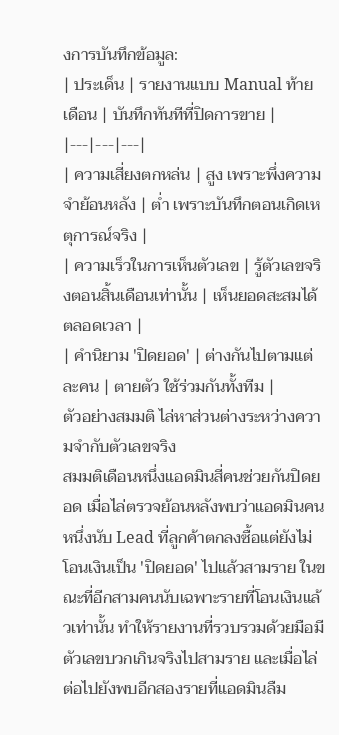งการบันทึกข้อมูล:
| ประเด็น | รายงานแบบ Manual ท้ายเดือน | บันทึกทันทีที่ปิดการขาย |
|---|---|---|
| ความเสี่ยงตกหล่น | สูง เพราะพึ่งความจำย้อนหลัง | ต่ำ เพราะบันทึกตอนเกิดเหตุการณ์จริง |
| ความเร็วในการเห็นตัวเลข | รู้ตัวเลขจริงตอนสิ้นเดือนเท่านั้น | เห็นยอดสะสมได้ตลอดเวลา |
| คำนิยาม 'ปิดยอด' | ต่างกันไปตามแต่ละคน | ตายตัว ใช้ร่วมกันทั้งทีม |
ตัวอย่างสมมติ ไล่หาส่วนต่างระหว่างความจำกับตัวเลขจริง
สมมติเดือนหนึ่งแอดมินสี่คนช่วยกันปิดยอด เมื่อไล่ตรวจย้อนหลังพบว่าแอดมินคนหนึ่งนับ Lead ที่ลูกค้าตกลงซื้อแต่ยังไม่โอนเงินเป็น 'ปิดยอด' ไปแล้วสามราย ในขณะที่อีกสามคนนับเฉพาะรายที่โอนเงินแล้วเท่านั้น ทำให้รายงานที่รวบรวมด้วยมือมีตัวเลขบวกเกินจริงไปสามราย และเมื่อไล่ต่อไปยังพบอีกสองรายที่แอดมินลืม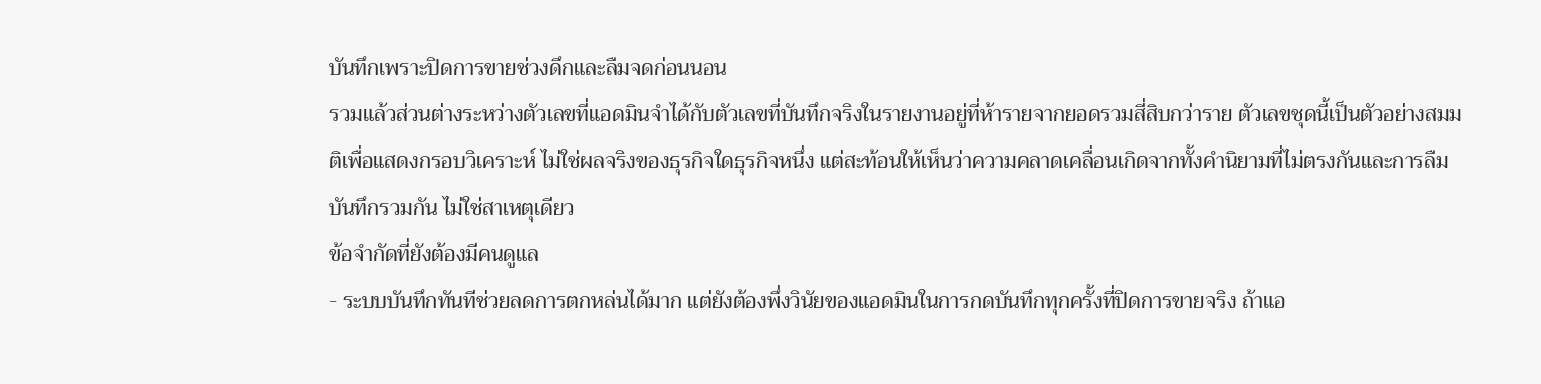บันทึกเพราะปิดการขายช่วงดึกและลืมจดก่อนนอน
รวมแล้วส่วนต่างระหว่างตัวเลขที่แอดมินจำได้กับตัวเลขที่บันทึกจริงในรายงานอยู่ที่ห้ารายจากยอดรวมสี่สิบกว่าราย ตัวเลขชุดนี้เป็นตัวอย่างสมมติเพื่อแสดงกรอบวิเคราะห์ ไม่ใช่ผลจริงของธุรกิจใดธุรกิจหนึ่ง แต่สะท้อนให้เห็นว่าความคลาดเคลื่อนเกิดจากทั้งคำนิยามที่ไม่ตรงกันและการลืมบันทึกรวมกัน ไม่ใช่สาเหตุเดียว
ข้อจำกัดที่ยังต้องมีคนดูแล
- ระบบบันทึกทันทีช่วยลดการตกหล่นได้มาก แต่ยังต้องพึ่งวินัยของแอดมินในการกดบันทึกทุกครั้งที่ปิดการขายจริง ถ้าแอ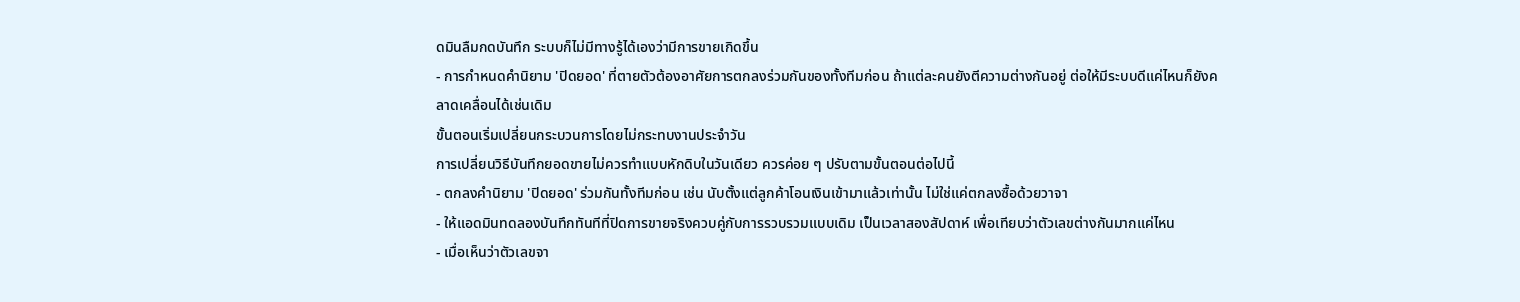ดมินลืมกดบันทึก ระบบก็ไม่มีทางรู้ได้เองว่ามีการขายเกิดขึ้น
- การกำหนดคำนิยาม 'ปิดยอด' ที่ตายตัวต้องอาศัยการตกลงร่วมกันของทั้งทีมก่อน ถ้าแต่ละคนยังตีความต่างกันอยู่ ต่อให้มีระบบดีแค่ไหนก็ยังคลาดเคลื่อนได้เช่นเดิม
ขั้นตอนเริ่มเปลี่ยนกระบวนการโดยไม่กระทบงานประจำวัน
การเปลี่ยนวิธีบันทึกยอดขายไม่ควรทำแบบหักดิบในวันเดียว ควรค่อย ๆ ปรับตามขั้นตอนต่อไปนี้
- ตกลงคำนิยาม 'ปิดยอด' ร่วมกันทั้งทีมก่อน เช่น นับตั้งแต่ลูกค้าโอนเงินเข้ามาแล้วเท่านั้น ไม่ใช่แค่ตกลงซื้อด้วยวาจา
- ให้แอดมินทดลองบันทึกทันทีที่ปิดการขายจริงควบคู่กับการรวบรวมแบบเดิม เป็นเวลาสองสัปดาห์ เพื่อเทียบว่าตัวเลขต่างกันมากแค่ไหน
- เมื่อเห็นว่าตัวเลขจา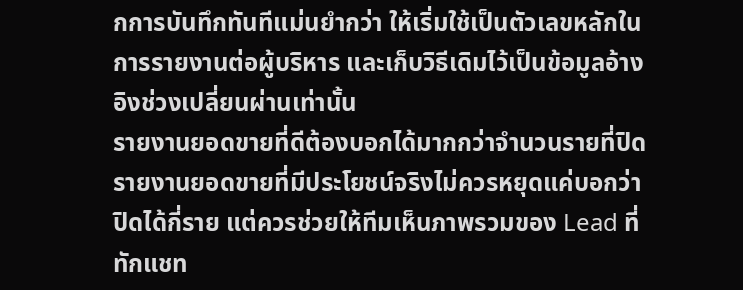กการบันทึกทันทีแม่นยำกว่า ให้เริ่มใช้เป็นตัวเลขหลักในการรายงานต่อผู้บริหาร และเก็บวิธีเดิมไว้เป็นข้อมูลอ้างอิงช่วงเปลี่ยนผ่านเท่านั้น
รายงานยอดขายที่ดีต้องบอกได้มากกว่าจำนวนรายที่ปิด
รายงานยอดขายที่มีประโยชน์จริงไม่ควรหยุดแค่บอกว่าปิดได้กี่ราย แต่ควรช่วยให้ทีมเห็นภาพรวมของ Lead ที่ทักแชท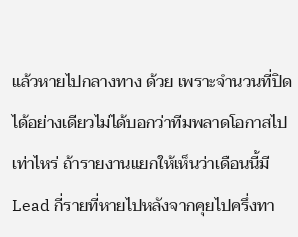แล้วหายไปกลางทาง ด้วย เพราะจำนวนที่ปิดได้อย่างเดียวไม่ได้บอกว่าทีมพลาดโอกาสไปเท่าไหร่ ถ้ารายงานแยกให้เห็นว่าเดือนนี้มี Lead กี่รายที่หายไปหลังจากคุยไปครึ่งทา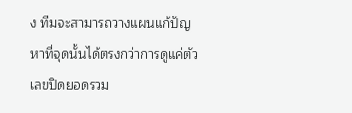ง ทีมจะสามารถวางแผนแก้ปัญหาที่จุดนั้นได้ตรงกว่าการดูแค่ตัวเลขปิดยอดรวม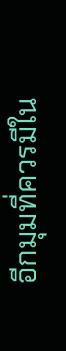อีกมุมที่ควรมีใน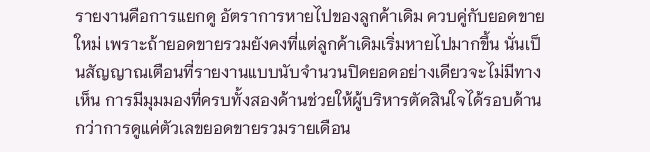รายงานคือการแยกดู อัตราการหายไปของลูกค้าเดิม ควบคู่กับยอดขายใหม่ เพราะถ้ายอดขายรวมยังคงที่แต่ลูกค้าเดิมเริ่มหายไปมากขึ้น นั่นเป็นสัญญาณเตือนที่รายงานแบบนับจำนวนปิดยอดอย่างเดียวจะไม่มีทางเห็น การมีมุมมองที่ครบทั้งสองด้านช่วยให้ผู้บริหารตัดสินใจได้รอบด้านกว่าการดูแค่ตัวเลขยอดขายรวมรายเดือน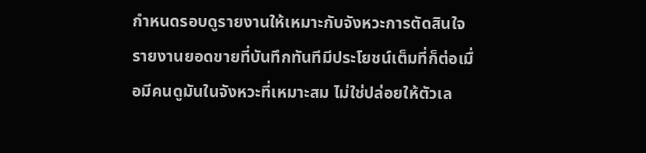กำหนดรอบดูรายงานให้เหมาะกับจังหวะการตัดสินใจ
รายงานยอดขายที่บันทึกทันทีมีประโยชน์เต็มที่ก็ต่อเมื่อมีคนดูมันในจังหวะที่เหมาะสม ไม่ใช่ปล่อยให้ตัวเล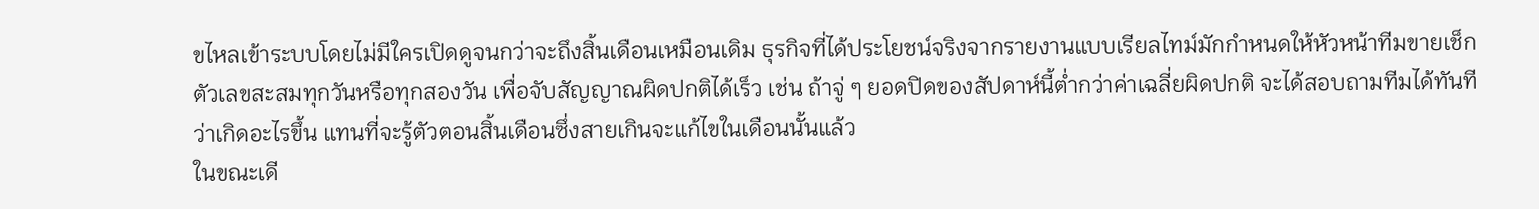ขไหลเข้าระบบโดยไม่มีใครเปิดดูจนกว่าจะถึงสิ้นเดือนเหมือนเดิม ธุรกิจที่ได้ประโยชน์จริงจากรายงานแบบเรียลไทม์มักกำหนดให้หัวหน้าทีมขายเช็กตัวเลขสะสมทุกวันหรือทุกสองวัน เพื่อจับสัญญาณผิดปกติได้เร็ว เช่น ถ้าจู่ ๆ ยอดปิดของสัปดาห์นี้ต่ำกว่าค่าเฉลี่ยผิดปกติ จะได้สอบถามทีมได้ทันทีว่าเกิดอะไรขึ้น แทนที่จะรู้ตัวตอนสิ้นเดือนซึ่งสายเกินจะแก้ไขในเดือนนั้นแล้ว
ในขณะเดี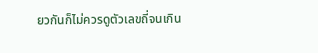ยวกันก็ไม่ควรดูตัวเลขถี่จนเกิน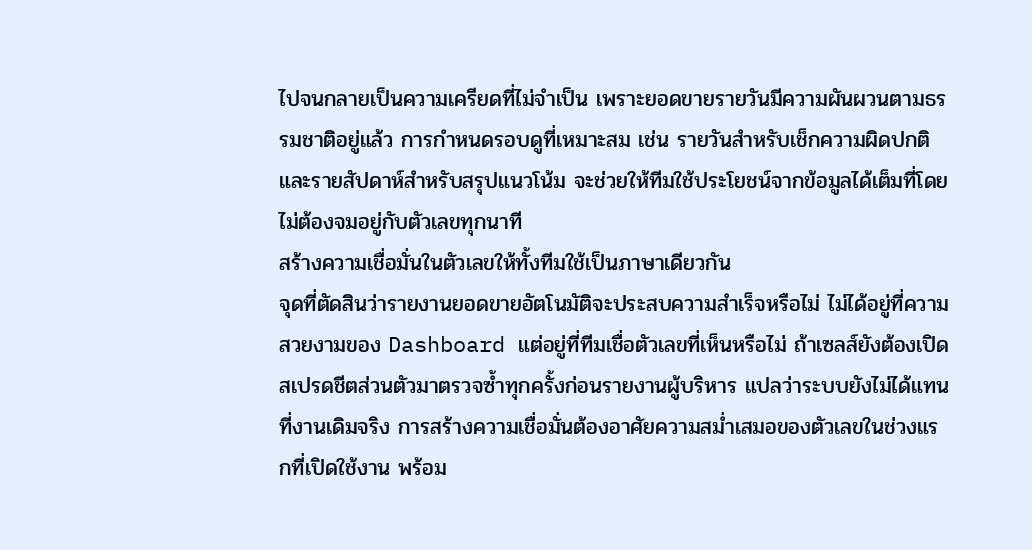ไปจนกลายเป็นความเครียดที่ไม่จำเป็น เพราะยอดขายรายวันมีความผันผวนตามธรรมชาติอยู่แล้ว การกำหนดรอบดูที่เหมาะสม เช่น รายวันสำหรับเช็กความผิดปกติ และรายสัปดาห์สำหรับสรุปแนวโน้ม จะช่วยให้ทีมใช้ประโยชน์จากข้อมูลได้เต็มที่โดยไม่ต้องจมอยู่กับตัวเลขทุกนาที
สร้างความเชื่อมั่นในตัวเลขให้ทั้งทีมใช้เป็นภาษาเดียวกัน
จุดที่ตัดสินว่ารายงานยอดขายอัตโนมัติจะประสบความสำเร็จหรือไม่ ไม่ได้อยู่ที่ความสวยงามของ Dashboard แต่อยู่ที่ทีมเชื่อตัวเลขที่เห็นหรือไม่ ถ้าเซลส์ยังต้องเปิดสเปรดชีตส่วนตัวมาตรวจซ้ำทุกครั้งก่อนรายงานผู้บริหาร แปลว่าระบบยังไม่ได้แทนที่งานเดิมจริง การสร้างความเชื่อมั่นต้องอาศัยความสม่ำเสมอของตัวเลขในช่วงแรกที่เปิดใช้งาน พร้อม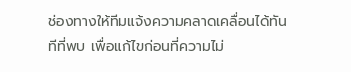ช่องทางให้ทีมแจ้งความคลาดเคลื่อนได้ทันทีที่พบ เพื่อแก้ไขก่อนที่ความไม่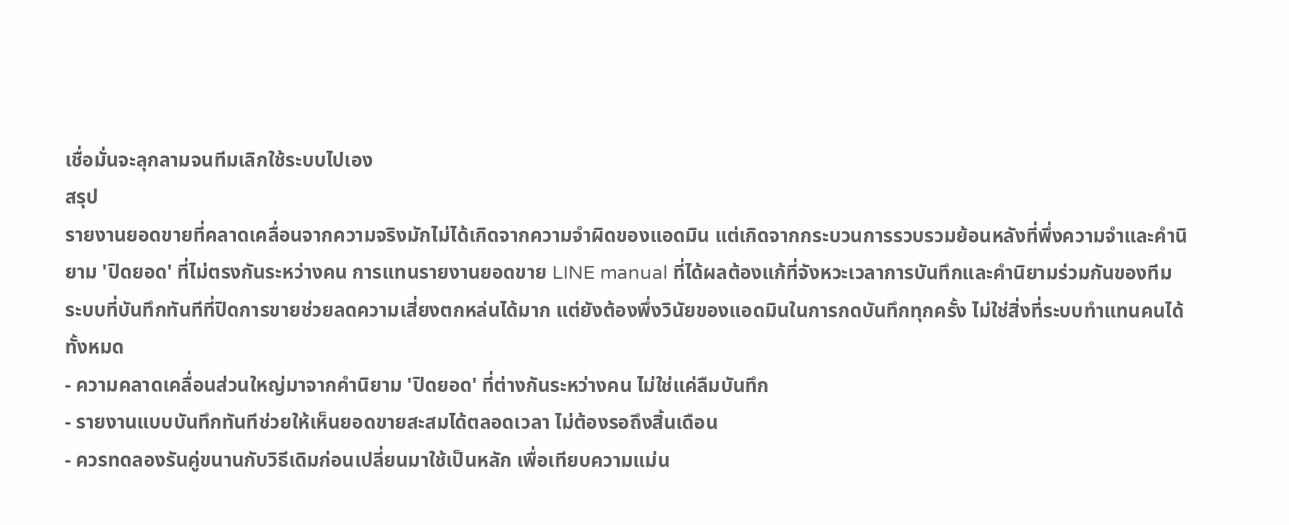เชื่อมั่นจะลุกลามจนทีมเลิกใช้ระบบไปเอง
สรุป
รายงานยอดขายที่คลาดเคลื่อนจากความจริงมักไม่ได้เกิดจากความจำผิดของแอดมิน แต่เกิดจากกระบวนการรวบรวมย้อนหลังที่พึ่งความจำและคำนิยาม 'ปิดยอด' ที่ไม่ตรงกันระหว่างคน การแทนรายงานยอดขาย LINE manual ที่ได้ผลต้องแก้ที่จังหวะเวลาการบันทึกและคำนิยามร่วมกันของทีม
ระบบที่บันทึกทันทีที่ปิดการขายช่วยลดความเสี่ยงตกหล่นได้มาก แต่ยังต้องพึ่งวินัยของแอดมินในการกดบันทึกทุกครั้ง ไม่ใช่สิ่งที่ระบบทำแทนคนได้ทั้งหมด
- ความคลาดเคลื่อนส่วนใหญ่มาจากคำนิยาม 'ปิดยอด' ที่ต่างกันระหว่างคน ไม่ใช่แค่ลืมบันทึก
- รายงานแบบบันทึกทันทีช่วยให้เห็นยอดขายสะสมได้ตลอดเวลา ไม่ต้องรอถึงสิ้นเดือน
- ควรทดลองรันคู่ขนานกับวิธีเดิมก่อนเปลี่ยนมาใช้เป็นหลัก เพื่อเทียบความแม่น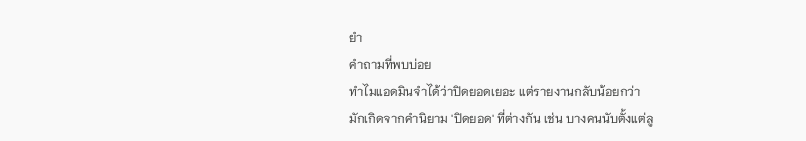ยำ
คำถามที่พบบ่อย
ทำไมแอดมินจำได้ว่าปิดยอดเยอะ แต่รายงานกลับน้อยกว่า
มักเกิดจากคำนิยาม 'ปิดยอด' ที่ต่างกัน เช่น บางคนนับตั้งแต่ลู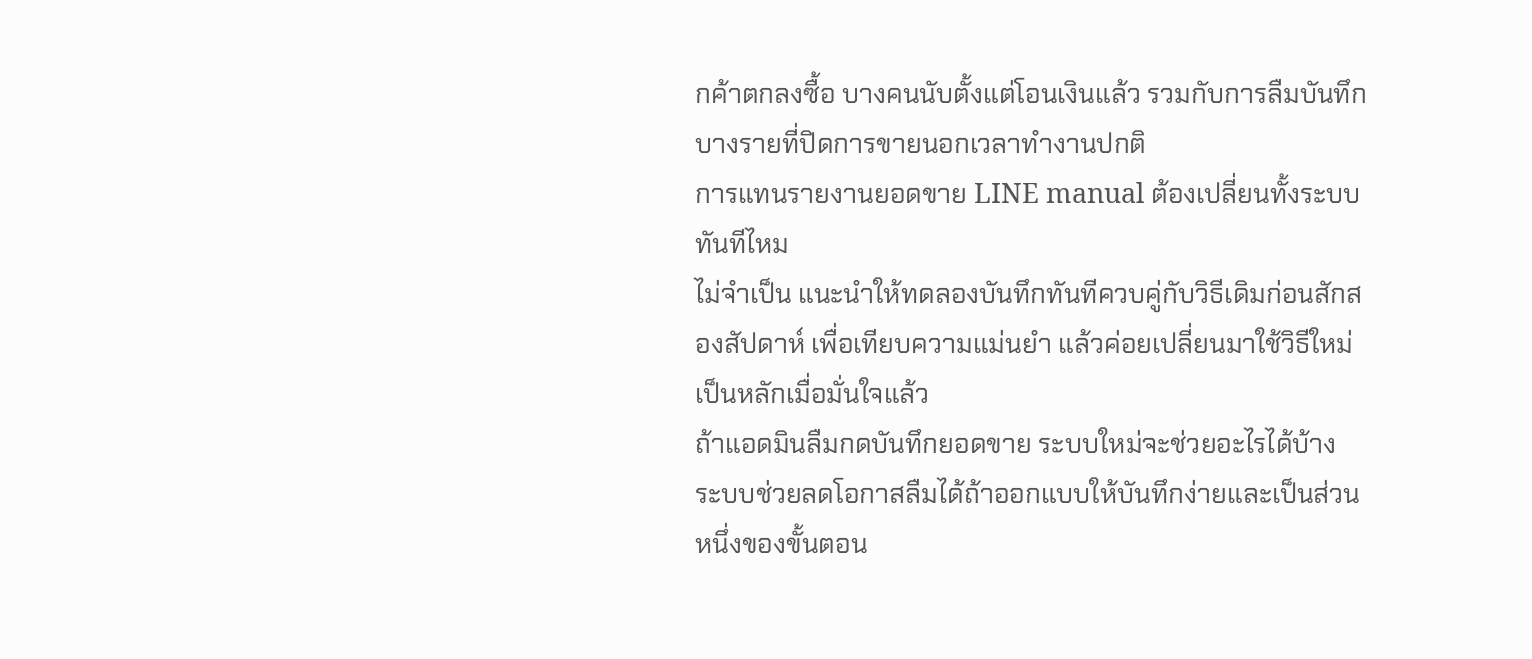กค้าตกลงซื้อ บางคนนับตั้งแต่โอนเงินแล้ว รวมกับการลืมบันทึกบางรายที่ปิดการขายนอกเวลาทำงานปกติ
การแทนรายงานยอดขาย LINE manual ต้องเปลี่ยนทั้งระบบทันทีไหม
ไม่จำเป็น แนะนำให้ทดลองบันทึกทันทีควบคู่กับวิธีเดิมก่อนสักสองสัปดาห์ เพื่อเทียบความแม่นยำ แล้วค่อยเปลี่ยนมาใช้วิธีใหม่เป็นหลักเมื่อมั่นใจแล้ว
ถ้าแอดมินลืมกดบันทึกยอดขาย ระบบใหม่จะช่วยอะไรได้บ้าง
ระบบช่วยลดโอกาสลืมได้ถ้าออกแบบให้บันทึกง่ายและเป็นส่วนหนึ่งของขั้นตอน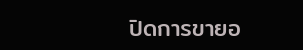ปิดการขายอ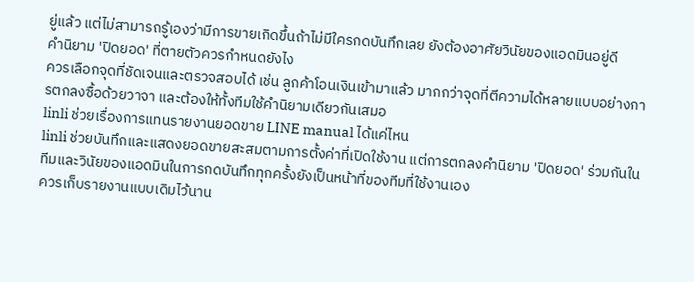ยู่แล้ว แต่ไม่สามารถรู้เองว่ามีการขายเกิดขึ้นถ้าไม่มีใครกดบันทึกเลย ยังต้องอาศัยวินัยของแอดมินอยู่ดี
คำนิยาม 'ปิดยอด' ที่ตายตัวควรกำหนดยังไง
ควรเลือกจุดที่ชัดเจนและตรวจสอบได้ เช่น ลูกค้าโอนเงินเข้ามาแล้ว มากกว่าจุดที่ตีความได้หลายแบบอย่างการตกลงซื้อด้วยวาจา และต้องให้ทั้งทีมใช้คำนิยามเดียวกันเสมอ
linli ช่วยเรื่องการแทนรายงานยอดขาย LINE manual ได้แค่ไหน
linli ช่วยบันทึกและแสดงยอดขายสะสมตามการตั้งค่าที่เปิดใช้งาน แต่การตกลงคำนิยาม 'ปิดยอด' ร่วมกันในทีมและวินัยของแอดมินในการกดบันทึกทุกครั้งยังเป็นหน้าที่ของทีมที่ใช้งานเอง
ควรเก็บรายงานแบบเดิมไว้นาน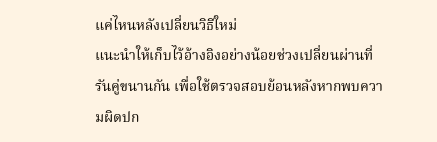แค่ไหนหลังเปลี่ยนวิธีใหม่
แนะนำให้เก็บไว้อ้างอิงอย่างน้อยช่วงเปลี่ยนผ่านที่รันคู่ขนานกัน เพื่อใช้ตรวจสอบย้อนหลังหากพบความผิดปก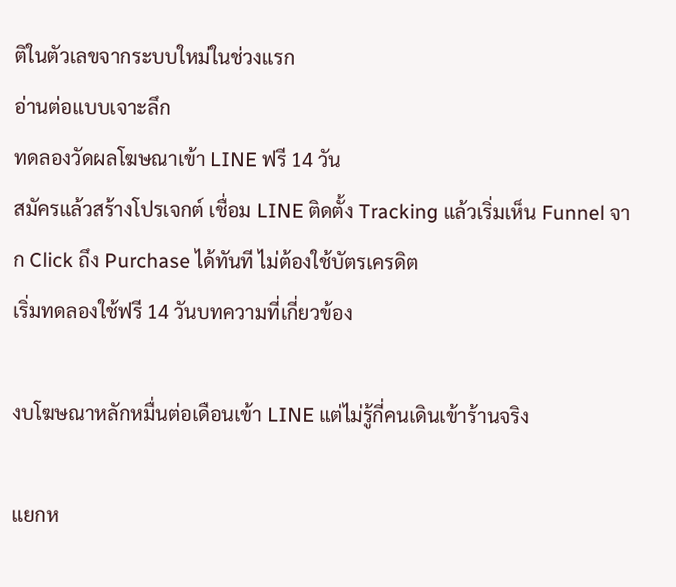ติในตัวเลขจากระบบใหม่ในช่วงแรก
อ่านต่อแบบเจาะลึก
ทดลองวัดผลโฆษณาเข้า LINE ฟรี 14 วัน
สมัครแล้วสร้างโปรเจกต์ เชื่อม LINE ติดตั้ง Tracking แล้วเริ่มเห็น Funnel จาก Click ถึง Purchase ได้ทันที ไม่ต้องใช้บัตรเครดิต
เริ่มทดลองใช้ฟรี 14 วันบทความที่เกี่ยวข้อง

งบโฆษณาหลักหมื่นต่อเดือนเข้า LINE แต่ไม่รู้กี่คนเดินเข้าร้านจริง

แยกห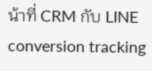น้าที่ CRM กับ LINE conversion tracking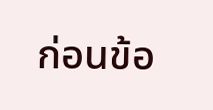ก่อนข้อ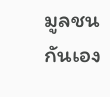มูลชนกันเอง